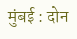मुंबई : दोन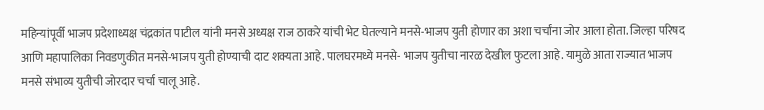महिन्यांपूर्वी भाजप प्रदेशाध्यक्ष चंद्रकांत पाटील यांनी मनसे अध्यक्ष राज ठाकरे यांची भेट घेतल्याने मनसे-भाजप युती होणार का अशा चर्चांना जोर आला होता. जिल्हा परिषद आणि महापालिका निवडणुकीत मनसे-भाजप युती होण्याची दाट शक्यता आहे. पालघरमध्ये मनसे- भाजप युतीचा नारळ देखील फुटला आहे. यामुळे आता राज्यात भाजप मनसे संभाव्य युतीची जोरदार चर्चा चालू आहे.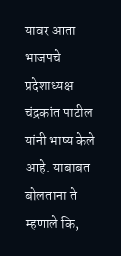यावर आता भाजपचे प्रदेशाध्यक्ष चंद्रकांत पाटील यांनी भाष्य केले आहे. याबाबत बोलताना ते म्हणाले कि,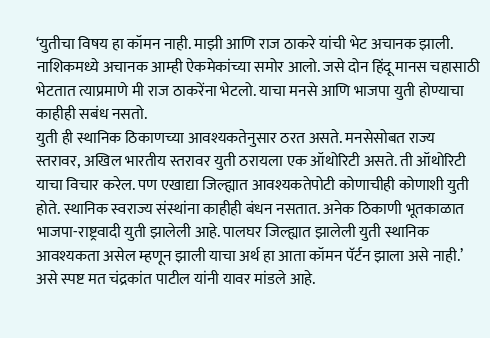‘युतीचा विषय हा कॉमन नाही. माझी आणि राज ठाकरे यांची भेट अचानक झाली. नाशिकमध्ये अचानक आम्ही ऐकमेकांच्या समोर आलो. जसे दोन हिंदू मानस चहासाठी भेटतात त्याप्रमाणे मी राज ठाकरेंना भेटलो. याचा मनसे आणि भाजपा युती होण्याचा काहीही सबंध नसतो.
युती ही स्थानिक ठिकाणच्या आवश्यकतेनुसार ठरत असते. मनसेसोबत राज्य स्तरावर, अखिल भारतीय स्तरावर युती ठरायला एक ऑथोरिटी असते. ती ऑथोरिटी याचा विचार करेल. पण एखाद्या जिल्ह्यात आवश्यकतेपोटी कोणाचीही कोणाशी युती होते. स्थानिक स्वराज्य संस्थांना काहीही बंधन नसतात. अनेक ठिकाणी भूतकाळात भाजपा-राष्ट्रवादी युती झालेली आहे. पालघर जिल्ह्यात झालेली युती स्थानिक आवश्यकता असेल म्हणून झाली याचा अर्थ हा आता कॉमन पॅर्टन झाला असे नाही.’ असे स्पष्ट मत चंद्रकांत पाटील यांनी यावर मांडले आहे.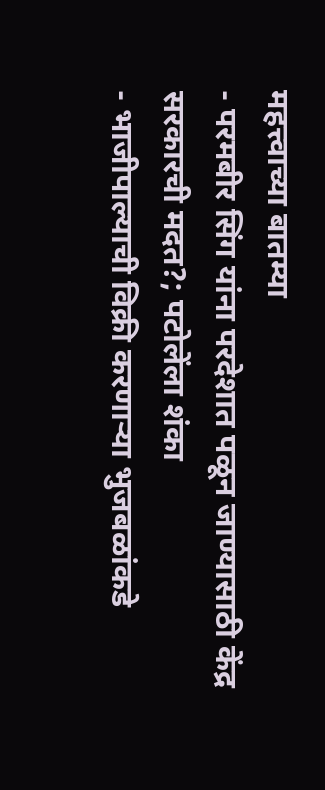महत्त्वाच्या बातम्या
- परमबीर सिंग यांना परदेशात पळून जाण्यासाठी केंद्र सरकारची मदत?; पटोलेंला शंका
- भाजीपाल्याची विक्री करणाऱ्या भुजबळांकडे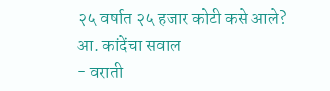२५ वर्षात २५ हजार कोटी कसे आले? आ. कांदेंचा सवाल
- वराती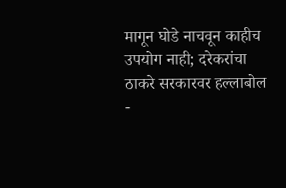मागून घोडे नाचवून काहीच उपयोग नाही; दरेकरांचा ठाकरे सरकारवर हल्लाबोल
-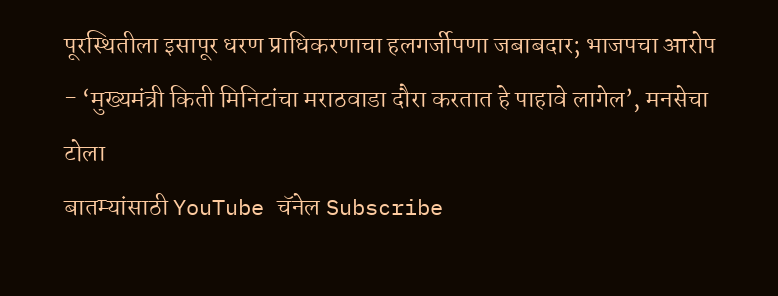पूरस्थितीला इसापूर धरण प्राधिकरणाचा हलगर्जीपणा जबाबदार; भाजपचा आरोप
- ‘मुख्यमंत्री किती मिनिटांचा मराठवाडा दौरा करतात हे पाहावे लागेल’, मनसेचा टोला
बातम्यांसाठी YouTube चॅनेल Subscribe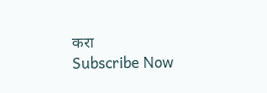करा
Subscribe Now